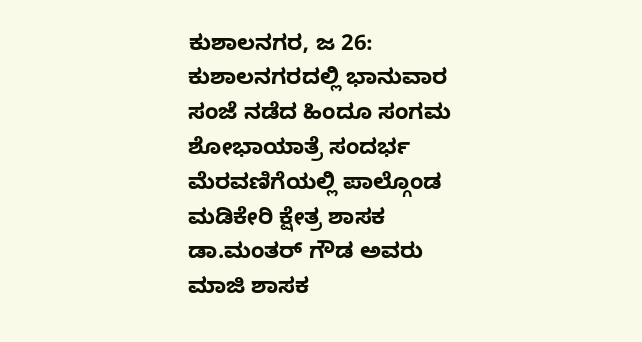ಕುಶಾಲನಗರ, ಜ 26: ಕುಶಾಲನಗರದಲ್ಲಿ ಭಾನುವಾರ ಸಂಜೆ ನಡೆದ ಹಿಂದೂ ಸಂಗಮ ಶೋಭಾಯಾತ್ರೆ ಸಂದರ್ಭ ಮೆರವಣಿಗೆಯಲ್ಲಿ ಪಾಲ್ಗೊಂಡ ಮಡಿಕೇರಿ ಕ್ಷೇತ್ರ ಶಾಸಕ ಡಾ.ಮಂತರ್ ಗೌಡ ಅವರು ಮಾಜಿ ಶಾಸಕ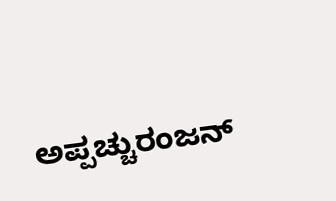ಅಪ್ಪಚ್ಚುರಂಜನ್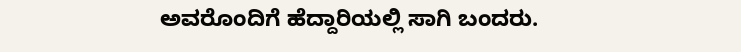ಅವರೊಂದಿಗೆ ಹೆದ್ದಾರಿಯಲ್ಲಿ ಸಾಗಿ ಬಂದರು.